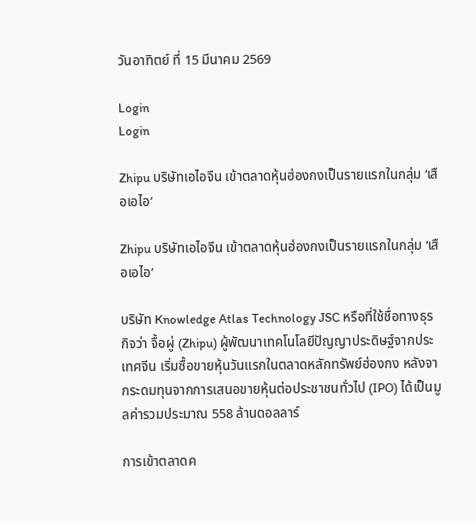วันอาทิตย์ ที่ 15 มีนาคม 2569

Login
Login

Zhipu บริษัทเอไอจีน เข้าตลาดหุ้นฮ่องกงเป็นรายแรกในกลุ่ม ‘เสือเอไอ’

Zhipu บริษัทเอไอจีน เข้าตลาดหุ้นฮ่องกงเป็นรายแรกในกลุ่ม ‘เสือเอไอ’

บริษัท Knowledge Atlas Technology JSC หรือที่ใช้ชื่อทางธุรกิจว่า จื้อผู่ (Zhipu) ผู้พัฒนาเทคโนโลยีปัญญาประดิษฐ์จากประเทศจีน เริ่มซื้อขายหุ้นวันแรกในตลาดหลักทรัพย์ฮ่องกง หลังจากระดมทุนจากการเสนอขายหุ้นต่อประชาชนทั่วไป (IPO) ได้เป็นมูลค่ารวมประมาณ 558 ล้านดอลลาร์

การเข้าตลาดค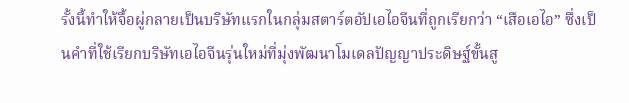รั้งนี้ทำให้จื้อผู่กลายเป็นบริษัทแรกในกลุ่มสตาร์ตอัปเอไอจีนที่ถูกเรียกว่า “เสือเอไอ” ซึ่งเป็นคำที่ใช้เรียกบริษัทเอไอจีนรุ่นใหม่ที่มุ่งพัฒนาโมเดลปัญญาประดิษฐ์ขั้นสู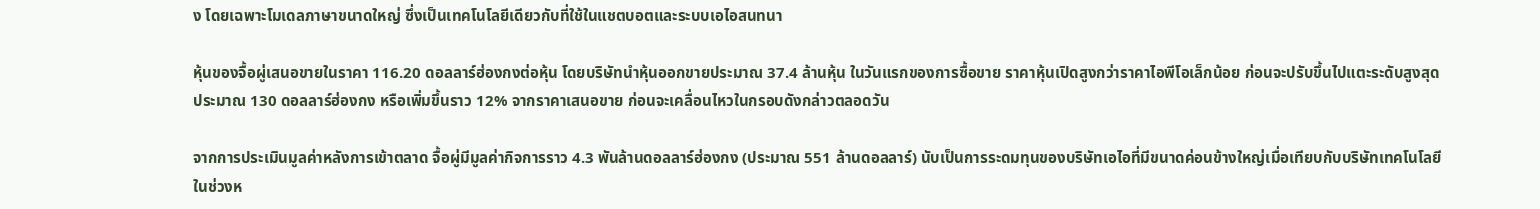ง โดยเฉพาะโมเดลภาษาขนาดใหญ่ ซึ่งเป็นเทคโนโลยีเดียวกับที่ใช้ในแชตบอตและระบบเอไอสนทนา

หุ้นของจื้อผู่เสนอขายในราคา 116.20 ดอลลาร์ฮ่องกงต่อหุ้น โดยบริษัทนำหุ้นออกขายประมาณ 37.4 ล้านหุ้น ในวันแรกของการซื้อขาย ราคาหุ้นเปิดสูงกว่าราคาไอพีโอเล็กน้อย ก่อนจะปรับขึ้นไปแตะระดับสูงสุดประมาณ 130 ดอลลาร์ฮ่องกง หรือเพิ่มขึ้นราว 12% จากราคาเสนอขาย ก่อนจะเคลื่อนไหวในกรอบดังกล่าวตลอดวัน

จากการประเมินมูลค่าหลังการเข้าตลาด จื้อผู่มีมูลค่ากิจการราว 4.3 พันล้านดอลลาร์ฮ่องกง (ประมาณ 551 ล้านดอลลาร์) นับเป็นการระดมทุนของบริษัทเอไอที่มีขนาดค่อนข้างใหญ่เมื่อเทียบกับบริษัทเทคโนโลยีในช่วงห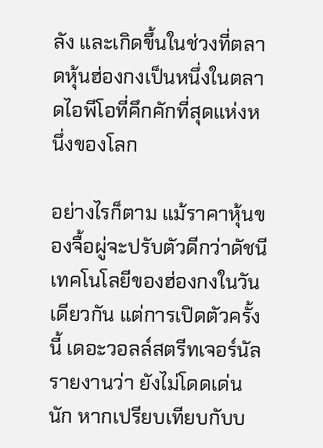ลัง และเกิดขึ้นในช่วงที่ตลาดหุ้นฮ่องกงเป็นหนึ่งในตลาดไอพีโอที่คึกคักที่สุดแห่งหนึ่งของโลก

อย่างไรก็ตาม แม้ราคาหุ้นของจื้อผู่จะปรับตัวดีกว่าดัชนีเทคโนโลยีของฮ่องกงในวันเดียวกัน แต่การเปิดตัวครั้งนี้ เดอะวอลล์สตรีทเจอร์นัลรายงานว่า ยังไม่โดดเด่นนัก หากเปรียบเทียบกับบ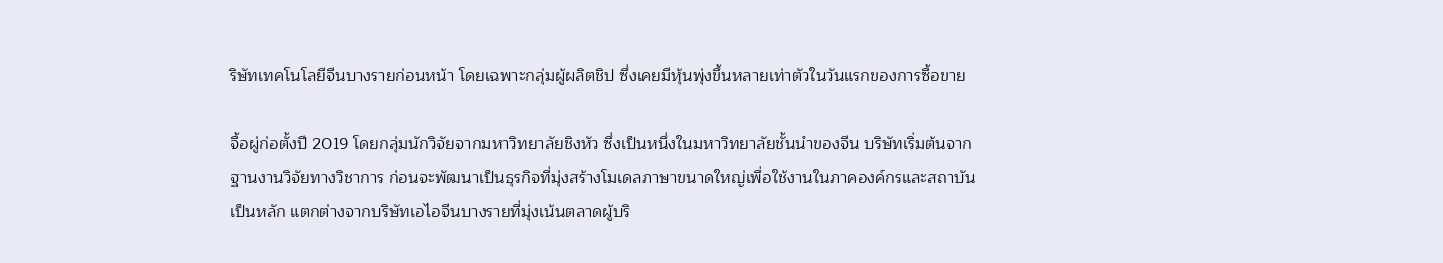ริษัทเทคโนโลยีจีนบางรายก่อนหน้า โดยเฉพาะกลุ่มผู้ผลิตชิป ซึ่งเคยมีหุ้นพุ่งขึ้นหลายเท่าตัวในวันแรกของการซื้อขาย

จื้อผู่ก่อตั้งปี 2019 โดยกลุ่มนักวิจัยจากมหาวิทยาลัยชิงหัว ซึ่งเป็นหนึ่งในมหาวิทยาลัยชั้นนำของจีน บริษัทเริ่มต้นจากฐานงานวิจัยทางวิชาการ ก่อนจะพัฒนาเป็นธุรกิจที่มุ่งสร้างโมเดลภาษาขนาดใหญ่เพื่อใช้งานในภาคองค์กรและสถาบันเป็นหลัก แตกต่างจากบริษัทเอไอจีนบางรายที่มุ่งเน้นตลาดผู้บริ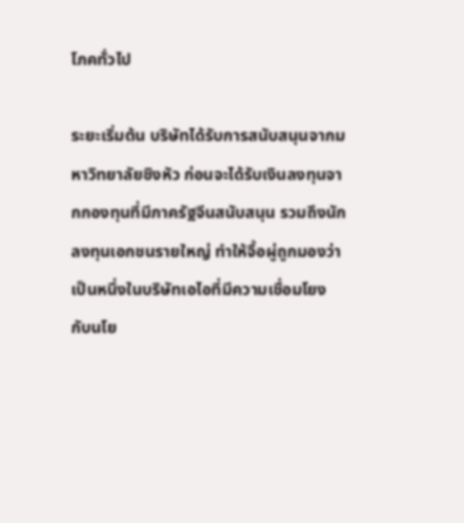โภคทั่วไป

ระยะเริ่มต้น บริษัทได้รับการสนับสนุนจากมหาวิทยาลัยชิงหัว ก่อนจะได้รับเงินลงทุนจากกองทุนที่มีภาครัฐจีนสนับสนุน รวมถึงนักลงทุนเอกชนรายใหญ่ ทำให้จื้อผู่ถูกมองว่าเป็นหนึ่งในบริษัทเอไอที่มีความเชื่อมโยงกับนโย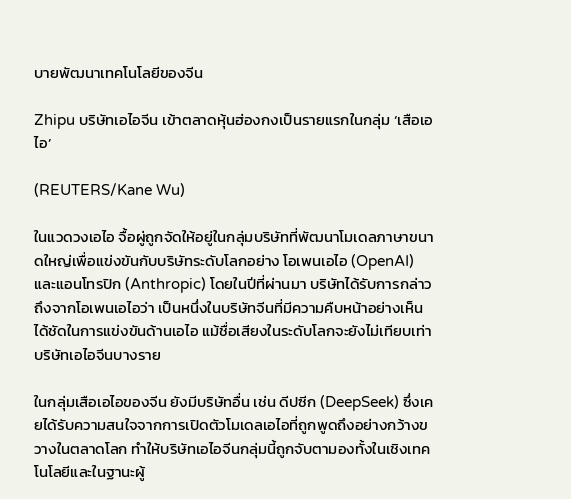บายพัฒนาเทคโนโลยีของจีน

Zhipu บริษัทเอไอจีน เข้าตลาดหุ้นฮ่องกงเป็นรายแรกในกลุ่ม ‘เสือเอไอ’

(REUTERS/Kane Wu)

ในแวดวงเอไอ จื้อผู่ถูกจัดให้อยู่ในกลุ่มบริษัทที่พัฒนาโมเดลภาษาขนาดใหญ่เพื่อแข่งขันกับบริษัทระดับโลกอย่าง โอเพนเอไอ (OpenAI) และแอนโทรปิก (Anthropic) โดยในปีที่ผ่านมา บริษัทได้รับการกล่าวถึงจากโอเพนเอไอว่า เป็นหนึ่งในบริษัทจีนที่มีความคืบหน้าอย่างเห็นได้ชัดในการแข่งขันด้านเอไอ แม้ชื่อเสียงในระดับโลกจะยังไม่เทียบเท่าบริษัทเอไอจีนบางราย

ในกลุ่มเสือเอไอของจีน ยังมีบริษัทอื่น เช่น ดีปซีก (DeepSeek) ซึ่งเคยได้รับความสนใจจากการเปิดตัวโมเดลเอไอที่ถูกพูดถึงอย่างกว้างขวางในตลาดโลก ทำให้บริษัทเอไอจีนกลุ่มนี้ถูกจับตามองทั้งในเชิงเทคโนโลยีและในฐานะผู้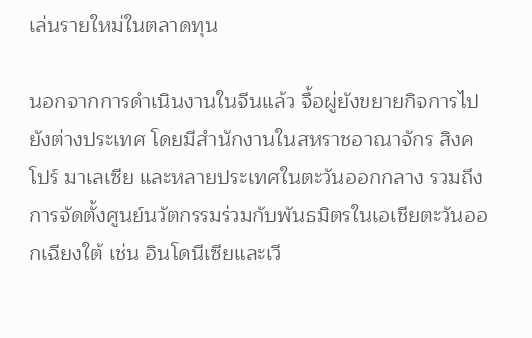เล่นรายใหม่ในตลาดทุน

นอกจากการดำเนินงานในจีนแล้ว จื้อผู่ยังขยายกิจการไปยังต่างประเทศ โดยมีสำนักงานในสหราชอาณาจักร สิงคโปร์ มาเลเซีย และหลายประเทศในตะวันออกกลาง รวมถึงการจัดตั้งศูนย์นวัตกรรมร่วมกับพันธมิตรในเอเชียตะวันออกเฉียงใต้ เช่น อินโดนีเซียและเวี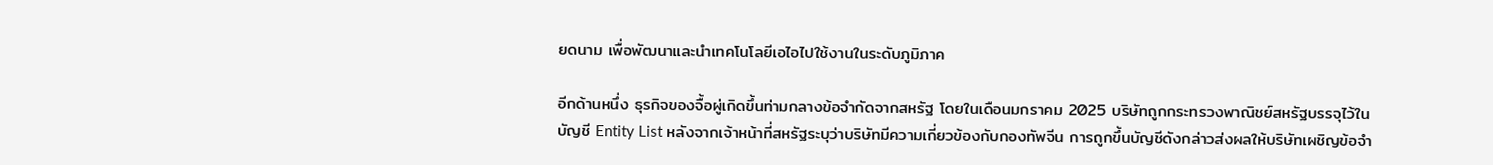ยดนาม เพื่อพัฒนาและนำเทคโนโลยีเอไอไปใช้งานในระดับภูมิภาค

อีกด้านหนึ่ง ธุรกิจของจื้อผู่เกิดขึ้นท่ามกลางข้อจำกัดจากสหรัฐ โดยในเดือนมกราคม 2025 บริษัทถูกกระทรวงพาณิชย์สหรัฐบรรจุไว้ในบัญชี Entity List หลังจากเจ้าหน้าที่สหรัฐระบุว่าบริษัทมีความเกี่ยวข้องกับกองทัพจีน การถูกขึ้นบัญชีดังกล่าวส่งผลให้บริษัทเผชิญข้อจำ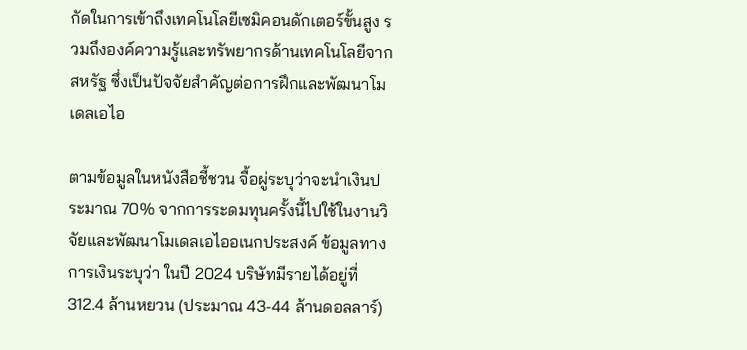กัดในการเข้าถึงเทคโนโลยีเซมิคอนดักเตอร์ขั้นสูง รวมถึงองค์ความรู้และทรัพยากรด้านเทคโนโลยีจากสหรัฐ ซึ่งเป็นปัจจัยสำคัญต่อการฝึกและพัฒนาโมเดลเอไอ

ตามข้อมูลในหนังสือชี้ชวน จื้อผู่ระบุว่าจะนำเงินประมาณ 70% จากการระดมทุนครั้งนี้ไปใช้ในงานวิจัยและพัฒนาโมเดลเอไออเนกประสงค์ ข้อมูลทางการเงินระบุว่า ในปี 2024 บริษัทมีรายได้อยู่ที่ 312.4 ล้านหยวน (ประมาณ 43-44 ล้านดอลลาร์)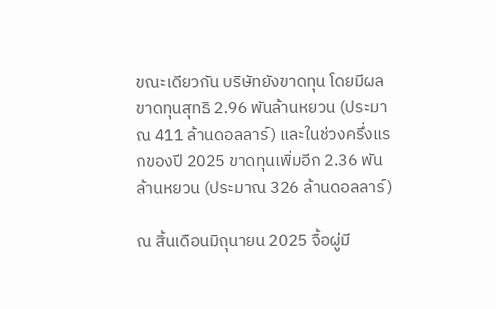ขณะเดียวกัน บริษัทยังขาดทุน โดยมีผลขาดทุนสุทธิ 2.96 พันล้านหยวน (ประมาณ 411 ล้านดอลลาร์) และในช่วงครึ่งแรกของปี 2025 ขาดทุนเพิ่มอีก 2.36 พันล้านหยวน (ประมาณ 326 ล้านดอลลาร์)

ณ สิ้นเดือนมิถุนายน 2025 จื้อผู่มี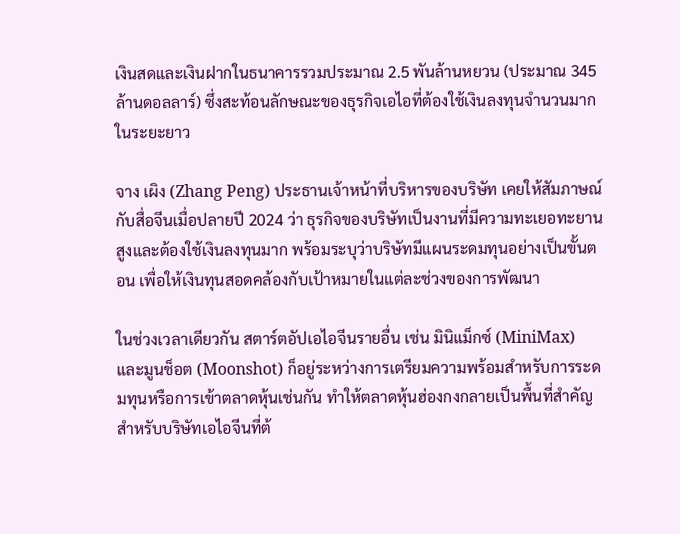เงินสดและเงินฝากในธนาคารรวมประมาณ 2.5 พันล้านหยวน (ประมาณ 345 ล้านดอลลาร์) ซึ่งสะท้อนลักษณะของธุรกิจเอไอที่ต้องใช้เงินลงทุนจำนวนมากในระยะยาว

จาง เผิง (Zhang Peng) ประธานเจ้าหน้าที่บริหารของบริษัท เคยให้สัมภาษณ์กับสื่อจีนเมื่อปลายปี 2024 ว่า ธุรกิจของบริษัทเป็นงานที่มีความทะเยอทะยานสูงและต้องใช้เงินลงทุนมาก พร้อมระบุว่าบริษัทมีแผนระดมทุนอย่างเป็นขั้นตอน เพื่อให้เงินทุนสอดคล้องกับเป้าหมายในแต่ละช่วงของการพัฒนา

ในช่วงเวลาเดียวกัน สตาร์ตอัปเอไอจีนรายอื่น เช่น มินิแม็กซ์ (MiniMax) และมูนช็อต (Moonshot) ก็อยู่ระหว่างการเตรียมความพร้อมสำหรับการระดมทุนหรือการเข้าตลาดหุ้นเช่นกัน ทำให้ตลาดหุ้นฮ่องกงกลายเป็นพื้นที่สำคัญสำหรับบริษัทเอไอจีนที่ต้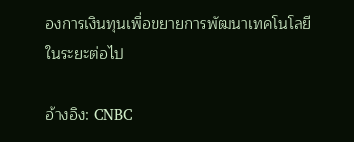องการเงินทุนเพื่อขยายการพัฒนาเทคโนโลยีในระยะต่อไป

อ้างอิง: CNBC